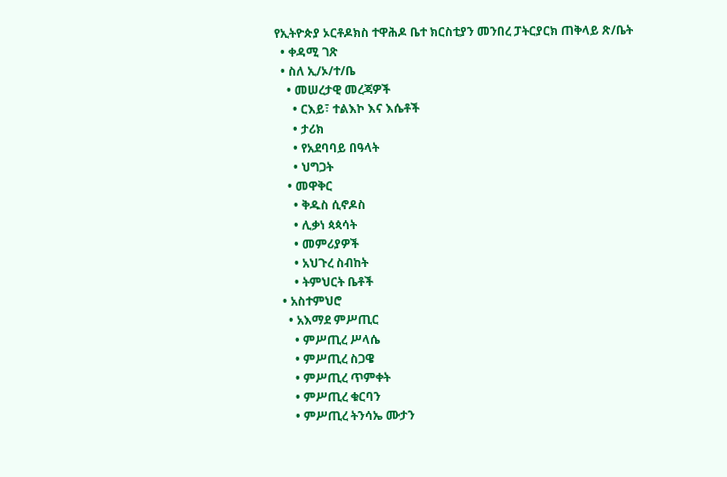የኢትዮጵያ ኦርቶዶክስ ተዋሕዶ ቤተ ክርስቲያን መንበረ ፓትርያርክ ጠቅላይ ጽ/ቤት
  • ቀዳሚ ገጽ
  • ስለ ኢ/ኦ/ተ/ቤ
    • መሠረታዊ መረጃዎች
      • ርእይ፣ ተልእኮ እና እሴቶች
      • ታሪክ
      • የአደባባይ በዓላት
      • ህግጋት
    • መዋቅር
      • ቅዱስ ሲኖዶስ
      • ሊቃነ ጳጳሳት
      • መምሪያዎች
      • አህጉረ ስብከት
      • ትምህርት ቤቶች
  • አስተምህሮ
    • አእማደ ምሥጢር
      • ምሥጢረ ሥላሴ
      • ምሥጢረ ስጋዌ
      • ምሥጢረ ጥምቀት
      • ምሥጢረ ቁርባን
      • ምሥጢረ ትንሳኤ ሙታን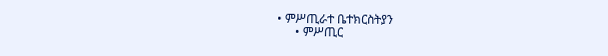• ምሥጢራተ ቤተክርስትያን
      • ምሥጢር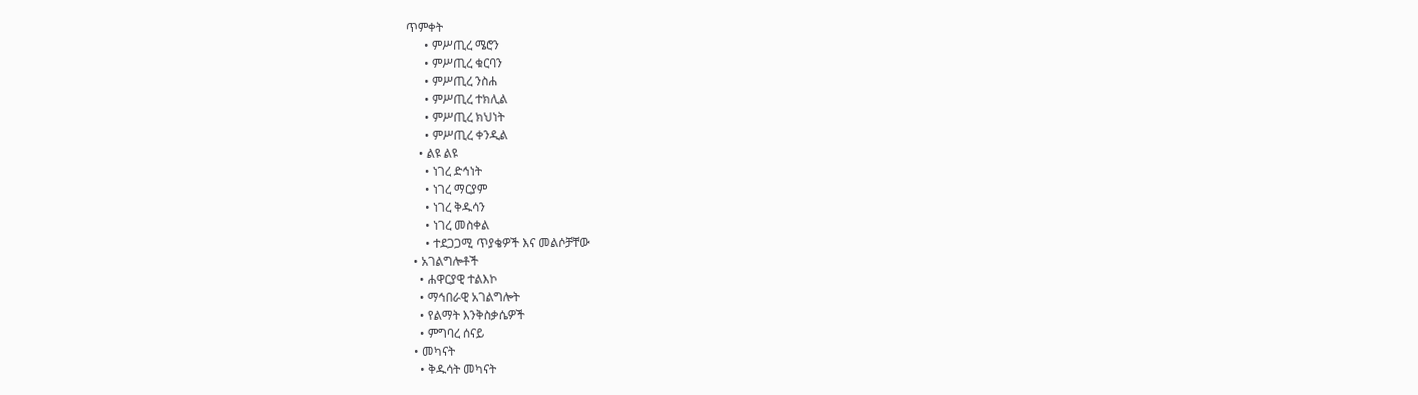ጥምቀት
      • ምሥጢረ ሜሮን
      • ምሥጢረ ቁርባን
      • ምሥጢረ ንስሐ
      • ምሥጢረ ተክሊል
      • ምሥጢረ ክህነት
      • ምሥጢረ ቀንዲል
    • ልዩ ልዩ
      • ነገረ ድኅነት
      • ነገረ ማርያም
      • ነገረ ቅዱሳን
      • ነገረ መስቀል
      • ተደጋጋሚ ጥያቄዎች እና መልሶቻቸው
  • አገልግሎቶች
    • ሐዋርያዊ ተልእኮ
    • ማኅበራዊ አገልግሎት
    • የልማት እንቅስቃሴዎች
    • ምግባረ ሰናይ
  • መካናት
    • ቅዱሳት መካናት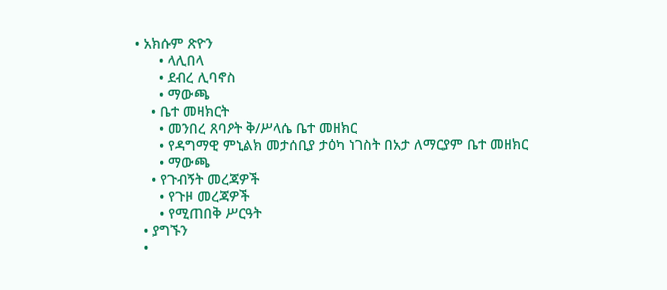• አክሱም ጽዮን
      • ላሊበላ
      • ደብረ ሊባኖስ
      • ማውጫ
    • ቤተ መዛክርት
      • መንበረ ጸባዖት ቅ/ሥላሴ ቤተ መዘክር
      • የዳግማዊ ምኒልክ መታሰቢያ ታዕካ ነገስት በአታ ለማርያም ቤተ መዘክር
      • ማውጫ
    • የጉብኝት መረጃዎች
      • የጉዞ መረጃዎች
      • የሚጠበቅ ሥርዓት
  • ያግኙን
  •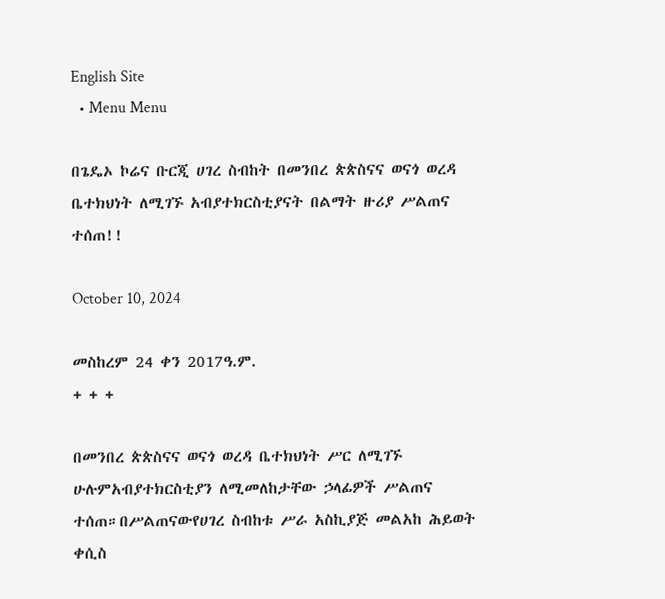English Site
  • Menu Menu

በጌዴኦ ኮሬና ቡርጂ ሀገረ ስብከት በመንበረ ጵጵስናና ወናጎ ወረዳ ቤተክህነት ለሚገኙ አብያተክርስቲያናት በልማት ዙሪያ ሥልጠና ተሰጠ!!

October 10, 2024

መስከረም 24 ቀን 2017ዓ.ም.
+ + +

በመንበረ ጵጵስናና ወናጎ ወረዳ ቤተክህነት ሥር ለሚገኙ ሁሉምአብያተክርስቲያን ለሚመለከታቸው ኃላፊዎች ሥልጠና ተሰጠ።በሥልጠናውየሀገረ ስብከቱ ሥራ አስኪያጅ መልአከ ሕይወት ቀሲስ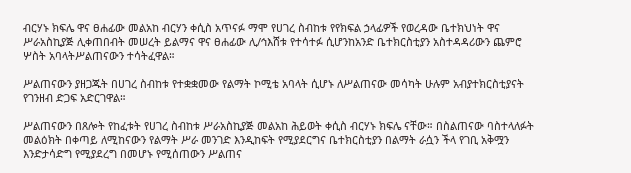ብርሃኑ ክፍሌ ዋና ፀሐፊው መልአከ ብርሃን ቀሲስ አጥናፉ ማሞ የሀገረ ስብከቱ የየክፍል ኃላፊዎች የወረዳው ቤተክህነት ዋና ሥራአስኪያጅ ሊቀጠበብት መሠረት ይልማና ዋና ፀሐፊው ሊ/ኅእሸቱ የተሳተፉ ሲሆንከአንድ ቤተክርስቲያን አስተዳዳሪውን ጨምሮ ሦስት አባላትሥልጠናውን ተሳትፈዋል።

ሥልጠናውን ያዘጋጁት በሀገረ ስብከቱ የተቋቋመው የልማት ኮሚቴ አባላት ሲሆኑ ለሥልጠናው መሳካት ሁሉም አብያተክርስቲያናት የገንዘብ ድጋፍ አድርገዋል።

ሥልጠናውን በጸሎት የከፈቱት የሀገረ ስብከቱ ሥራአስኪያጅ መልአከ ሕይወት ቀሲስ ብርሃኑ ክፍሌ ናቸው። በስልጠናው ባስተላለፉት መልዕክት በቀጣይ ለሚከናውን የልማት ሥራ መንገድ እንዲከፍት የሚያደርግና ቤተክርስቲያን በልማት ራሷን ችላ የገቢ አቅሟን እንድታሳድግ የሚያደረግ በመሆኑ የሚሰጠውን ሥልጠና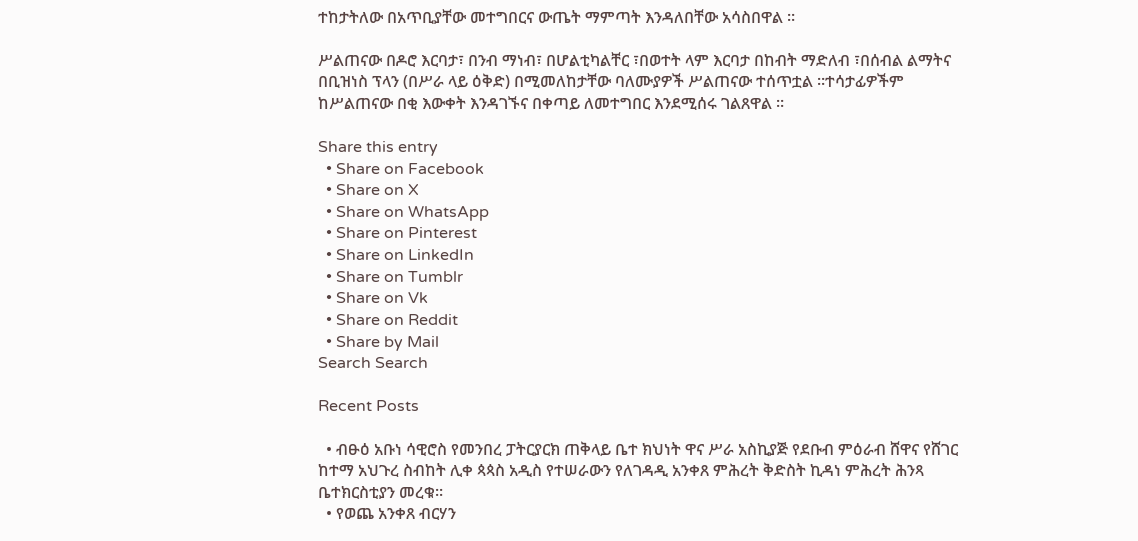ተከታትለው በአጥቢያቸው መተግበርና ውጤት ማምጣት እንዳለበቸው አሳስበዋል ።

ሥልጠናው በዶሮ እርባታ፣ በንብ ማነብ፣ በሆልቲካልቸር ፣በወተት ላም እርባታ በከብት ማድለብ ፣በሰብል ልማትና በቢዝነስ ፕላን (በሥራ ላይ ዕቅድ) በሚመለከታቸው ባለሙያዎች ሥልጠናው ተሰጥቷል ።ተሳታፊዎችም ከሥልጠናው በቂ እውቀት እንዳገኙና በቀጣይ ለመተግበር እንደሚሰሩ ገልጸዋል ።

Share this entry
  • Share on Facebook
  • Share on X
  • Share on WhatsApp
  • Share on Pinterest
  • Share on LinkedIn
  • Share on Tumblr
  • Share on Vk
  • Share on Reddit
  • Share by Mail
Search Search

Recent Posts

  • ብፁዕ አቡነ ሳዊሮስ የመንበረ ፓትርያርክ ጠቅላይ ቤተ ክህነት ዋና ሥራ አስኪያጅ የደቡብ ምዕራብ ሸዋና የሸገር ከተማ አህጉረ ስብከት ሊቀ ጳጳስ አዲስ የተሠራውን የለገዳዲ አንቀጸ ምሕረት ቅድስት ኪዳነ ምሕረት ሕንጻ ቤተክርስቲያን መረቁ፡፡
  • የወጨ አንቀጸ ብርሃን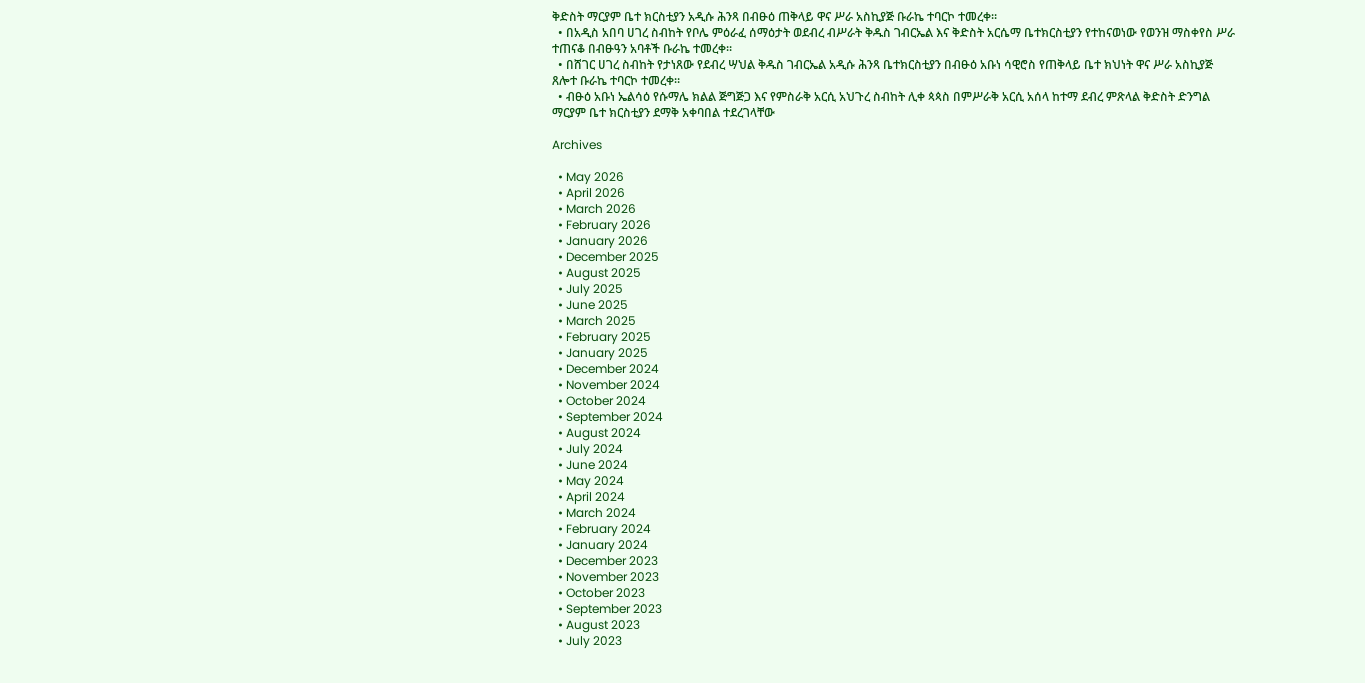ቅድስት ማርያም ቤተ ክርስቲያን አዲሱ ሕንጻ በብፁዕ ጠቅላይ ዋና ሥራ አስኪያጅ ቡራኬ ተባርኮ ተመረቀ።
  • በአዲስ አበባ ሀገረ ስብከት የቦሌ ምዕራፈ ሰማዕታት ወደብረ ብሥራት ቅዱስ ገብርኤል እና ቅድስት አርሴማ ቤተክርስቲያን የተከናወነው የወንዝ ማስቀየስ ሥራ ተጠናቆ በብፁዓን አባቶች ቡራኬ ተመረቀ።
  • በሸገር ሀገረ ስብከት የታነጸው የደብረ ሣህል ቅዱስ ገብርኤል አዲሱ ሕንጻ ቤተክርስቲያን በብፁዕ አቡነ ሳዊሮስ የጠቅላይ ቤተ ክህነት ዋና ሥራ አስኪያጅ ጸሎተ ቡራኬ ተባርኮ ተመረቀ።
  • ብፁዕ አቡነ ኤልሳዕ የሱማሌ ክልል ጅግጅጋ እና የምስራቅ አርሲ አህጉረ ስብከት ሊቀ ጳጳስ በምሥራቅ አርሲ አሰላ ከተማ ደብረ ምጽላል ቅድስት ድንግል ማርያም ቤተ ክርስቲያን ደማቅ አቀባበል ተደረገላቸው

Archives

  • May 2026
  • April 2026
  • March 2026
  • February 2026
  • January 2026
  • December 2025
  • August 2025
  • July 2025
  • June 2025
  • March 2025
  • February 2025
  • January 2025
  • December 2024
  • November 2024
  • October 2024
  • September 2024
  • August 2024
  • July 2024
  • June 2024
  • May 2024
  • April 2024
  • March 2024
  • February 2024
  • January 2024
  • December 2023
  • November 2023
  • October 2023
  • September 2023
  • August 2023
  • July 2023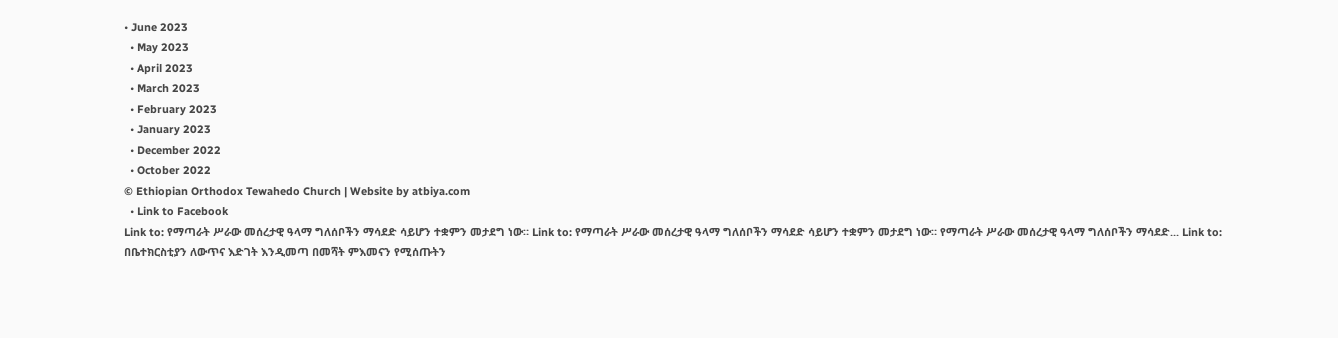• June 2023
  • May 2023
  • April 2023
  • March 2023
  • February 2023
  • January 2023
  • December 2022
  • October 2022
© Ethiopian Orthodox Tewahedo Church | Website by atbiya.com
  • Link to Facebook
Link to: የማጣራት ሥራው መሰረታዊ ዓላማ ግለሰቦችን ማሳደድ ሳይሆን ተቋምን መታደግ ነው። Link to: የማጣራት ሥራው መሰረታዊ ዓላማ ግለሰቦችን ማሳደድ ሳይሆን ተቋምን መታደግ ነው። የማጣራት ሥራው መሰረታዊ ዓላማ ግለሰቦችን ማሳደድ... Link to: በቤተክርስቲያን ለውጥና እድገት እንዲመጣ በመሻት ምእመናን የሚሰጡትን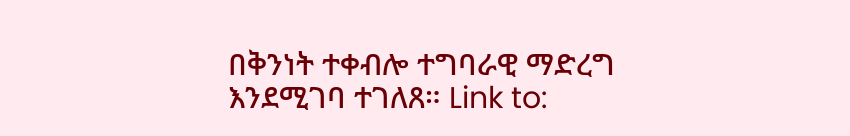በቅንነት ተቀብሎ ተግባራዊ ማድረግ እንደሚገባ ተገለጸ። Link to: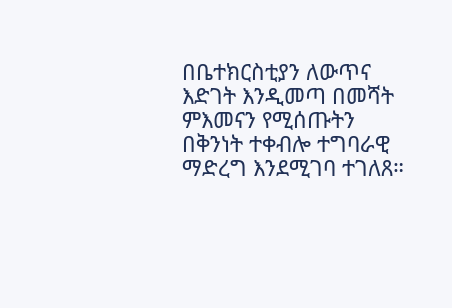በቤተክርስቲያን ለውጥና እድገት እንዲመጣ በመሻት ምእመናን የሚሰጡትን በቅንነት ተቀብሎ ተግባራዊ ማድረግ እንደሚገባ ተገለጸ።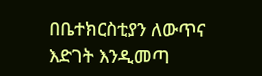በቤተክርስቲያን ለውጥና እድገት እንዲመጣ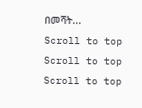በመሻት...
Scroll to top Scroll to top Scroll to top